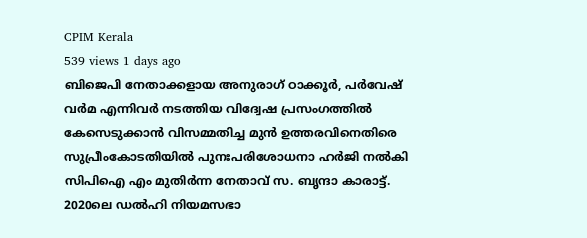CPIM Kerala
539 views 1 days ago
ബിജെപി നേതാക്കളായ അനുരാഗ്‌ ഠാക്കൂർ, പർവേഷ്‌ വർമ എന്നിവർ നടത്തിയ വിദ്വേഷ പ്രസംഗത്തിൽ കേസെടുക്കാൻ വിസമ്മതിച്ച മുൻ ഉത്തരവിനെതിരെ സുപ്രീംകോടതിയിൽ പുനഃപരിശോധനാ ഹർജി നൽകി സിപിഐ എം മുതിർന്ന നേതാവ്‌ സ. ബൃന്ദാ കാരാട്ട്‌. 2020ലെ ഡൽഹി നിയമസഭാ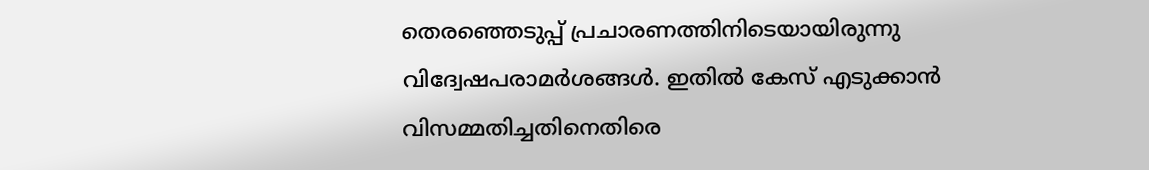തെരഞ്ഞെടുപ്പ്‌ പ്രചാരണത്തിനിടെയായിരുന്നു വിദ്വേഷപരാമർശങ്ങൾ. ഇതിൽ കേസ്‌ എടുക്കാൻ വിസമ്മതിച്ചതിനെതിരെ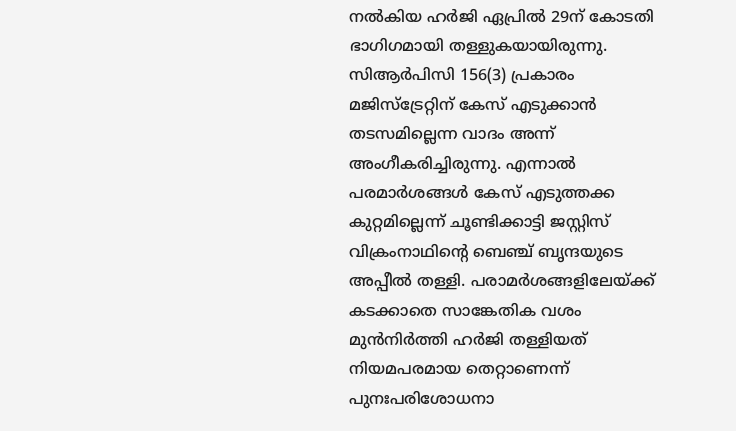നൽകിയ ഹർജി ഏപ്രിൽ 29ന്‌ കോടതി ഭാഗിഗമായി തള്ളുകയായിരുന്നു. സിആർപിസി 156(3) പ്രകാരം മജിസ്‌ട്രേറ്റിന്‌ കേസ്‌ എടുക്കാൻ തടസമില്ലെന്ന വാദം അന്ന്‌ അംഗീകരിച്ചിരുന്നു. എന്നാൽ പരമാർശങ്ങൾ കേസ്‌ എടുത്തക്ക കുറ്റമില്ലെന്ന്‌ ചൂണ്ടിക്കാട്ടി ജസ്റ്റിസ്‌ വിക്രംനാഥിന്റെ ബെഞ്ച്‌ ബൃന്ദയുടെ അപ്പീൽ തള്ളി. പരാമർശങ്ങളിലേയ്‌ക്ക്‌ കടക്കാതെ സാങ്കേതിക വശം മുൻനിർത്തി ഹർജി തള്ളിയത്‌ നിയമപരമായ തെറ്റാണെന്ന്‌ പുനഃപരിശോധനാ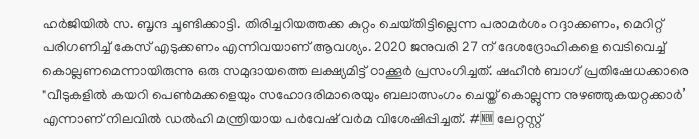ഹർജിയിൽ സ. ബൃന്ദ ചൂണ്ടിക്കാട്ടി. തിരിച്ചറിയത്തക്ക കുറ്റം ചെയ്‌തിട്ടില്ലെന്ന പരാമർശം റദ്ദാക്കണം, മെറിറ്റ്‌ പരിഗണിച്ച്‌ കേസ്‌ എടുക്കണം എന്നിവയാണ്‌ ആവശ്യം. 2020 ജനുവരി 27 ന് ദേശദ്രോഹികളെ വെടിവെച്ച്‌ കൊല്ലണമെന്നായിരുന്നു ഒരു സമുദായത്തെ ലക്ഷ്യമിട്ട്‌ ഠാക്കൂർ പ്രസംഗിച്ചത്‌. ഷഹീൻ ബാഗ് പ്രതിഷേധക്കാരെ "വീടുകളിൽ കയറി പെൺമക്കളെയും സഹോദരിമാരെയും ബലാത്സംഗം ചെയ്ത് കൊല്ലുന്ന നുഴഞ്ഞുകയറ്റക്കാർ’ എന്നാണ്‌ നിലവിൽ ഡൽഹി മന്ത്രിയായ പർവേഷ്‌ വർമ വിശേഷിപ്പിച്ചത്‌. #🆕 ലേറ്റസ്റ്റ്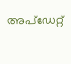അപ്ഡേറ്റ്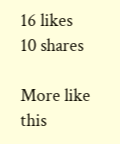16 likes
10 shares

More like this